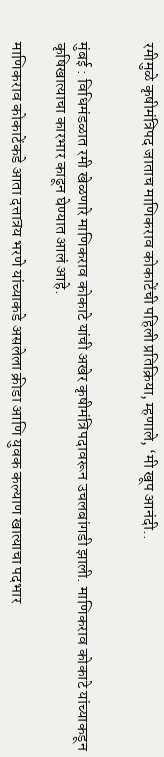रमीमुळे कृषीमंत्रिपद जाताच माणिकराव कोकाटेंची पहिली प्रतिक्रिया, म्हणाले, ‘मी खूप आनंदी..


मुंबई : विधिमंडळात रमी खेळणारे माणिकराव कोकाटे यांची अखेर कृषीमंत्रिपदावरून उचलबांगडी झाली. माणिकराव कोकाटे यांच्याकडून कृषिखात्याचा कारभार काढून घेण्यात आलं आहे.

माणिकराव कोकाटेंकडे आता दत्तात्रय भरणे यांच्याकडे असलेला क्रीडा आणि युवक कल्याण खात्याचा पदभार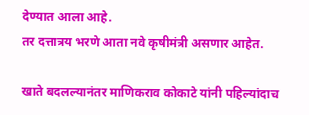देण्यात आला आहे.
तर दत्तात्रय भरणे आता नवे कृषीमंत्री असणार आहेत.

खाते बदलल्यानंतर माणिकराव कोकाटे यांनी पहिल्यांदाच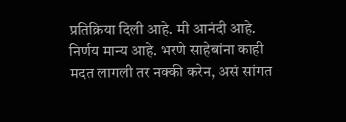प्रतिक्रिया दिली आहे. मी आनंदी आहे. निर्णय मान्य आहे. भरणे साहेबांना काही मदत लागली तर नक्की करेन, असं सांगत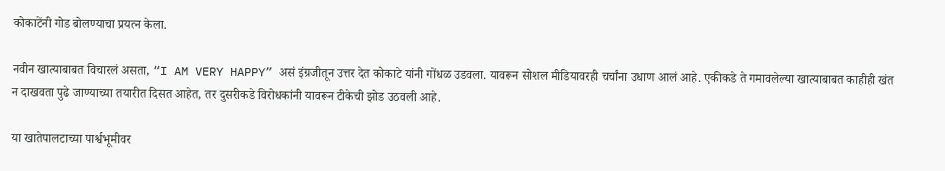कोकाटेंनी गोड बोलण्याचा प्रयत्न केला.

नवीन खात्याबाबत विचारलं असता, “I AM VERY HAPPY” असं इंग्रजीतून उत्तर देत कोकाटे यांनी गोंधळ उडवला. यावरून सोशल मीडियावरही चर्चांना उधाण आलं आहे. एकीकडे ते गमावलेल्या खात्याबाबत काहीही खंत न दाखवता पुढे जाण्याच्या तयारीत दिसत आहेत, तर दुसरीकडे विरोधकांनी यावरून टीकेची झोड उठवली आहे.

या खातेपालटाच्या पार्श्वभूमीवर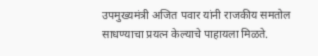उपमुख्यमंत्री अजित पवार यांनी राजकीय समतोल साधण्याचा प्रयत्न केल्याचे पाहायला मिळते.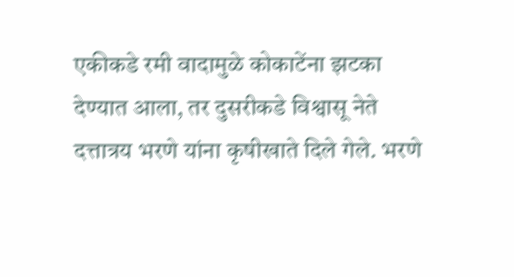एकीकडे रमी वादामुळे कोकाटेंना झटका देण्यात आला, तर दुसरीकडे विश्वासू नेते दत्तात्रय भरणे यांना कृषीखाते दिले गेले. भरणे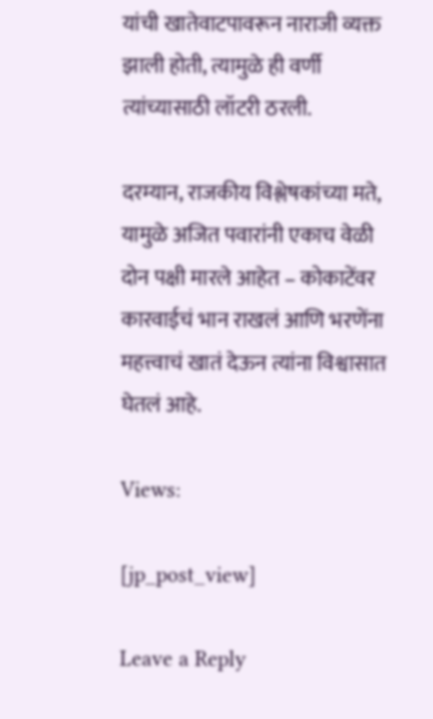यांची खातेवाटपावरून नाराजी व्यक्त झाली होती, त्यामुळे ही वर्णी त्यांच्यासाठी लॉटरी ठरली.

दरम्यान, राजकीय विश्लेषकांच्या मते, यामुळे अजित पवारांनी एकाच वेळी दोन पक्षी मारले आहेत – कोकाटेंवर कारवाईचं भान राखलं आणि भरणेंना महत्त्वाचं खातं देऊन त्यांना विश्वासात घेतलं आहे.

Views:

[jp_post_view]

Leave a Reply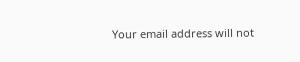Your email address will not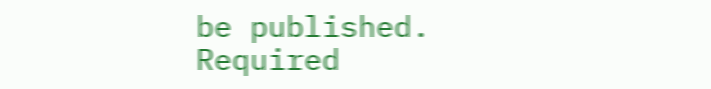be published. Required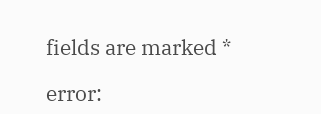fields are marked *

error: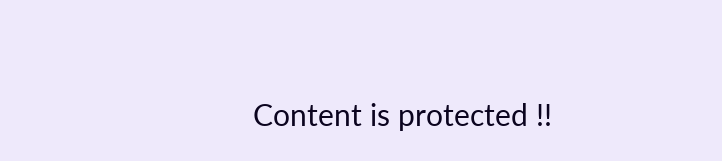Content is protected !!